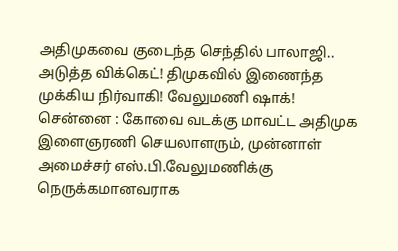அதிமுகவை குடைந்த செந்தில் பாலாஜி.. அடுத்த விக்கெட்! திமுகவில் இணைந்த முக்கிய நிர்வாகி! வேலுமணி ஷாக்!
சென்னை : கோவை வடக்கு மாவட்ட அதிமுக இளைஞரணி செயலாளரும், முன்னாள் அமைச்சர் எஸ்.பி.வேலுமணிக்கு நெருக்கமானவராக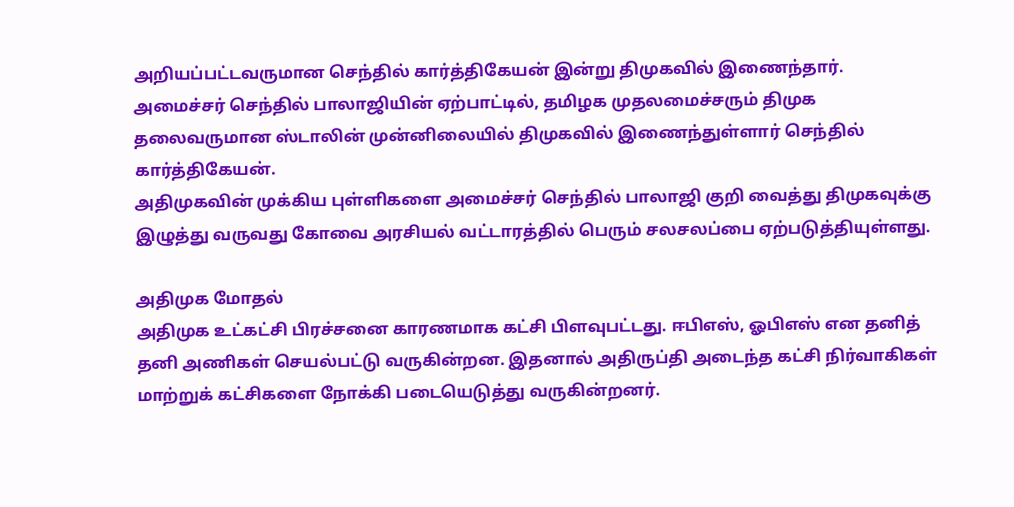அறியப்பட்டவருமான செந்தில் கார்த்திகேயன் இன்று திமுகவில் இணைந்தார்.
அமைச்சர் செந்தில் பாலாஜியின் ஏற்பாட்டில், தமிழக முதலமைச்சரும் திமுக தலைவருமான ஸ்டாலின் முன்னிலையில் திமுகவில் இணைந்துள்ளார் செந்தில் கார்த்திகேயன்.
அதிமுகவின் முக்கிய புள்ளிகளை அமைச்சர் செந்தில் பாலாஜி குறி வைத்து திமுகவுக்கு இழுத்து வருவது கோவை அரசியல் வட்டாரத்தில் பெரும் சலசலப்பை ஏற்படுத்தியுள்ளது.

அதிமுக மோதல்
அதிமுக உட்கட்சி பிரச்சனை காரணமாக கட்சி பிளவுபட்டது. ஈபிஎஸ், ஓபிஎஸ் என தனித் தனி அணிகள் செயல்பட்டு வருகின்றன. இதனால் அதிருப்தி அடைந்த கட்சி நிர்வாகிகள் மாற்றுக் கட்சிகளை நோக்கி படையெடுத்து வருகின்றனர்.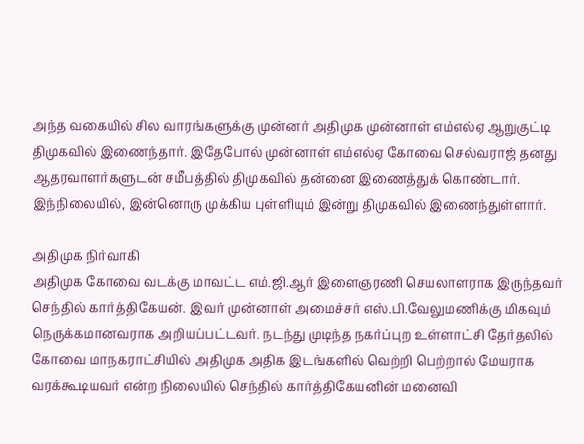அந்த வகையில் சில வாரங்களுக்கு முன்னர் அதிமுக முன்னாள் எம்எல்ஏ ஆறுகுட்டி திமுகவில் இணைந்தார். இதேபோல் முன்னாள் எம்எல்ஏ கோவை செல்வராஜ் தனது ஆதரவாளர்களுடன் சமீபத்தில் திமுகவில் தன்னை இணைத்துக் கொண்டார். இந்நிலையில், இன்னொரு முக்கிய புள்ளியும் இன்று திமுகவில் இணைந்துள்ளார்.

அதிமுக நிர்வாகி
அதிமுக கோவை வடக்கு மாவட்ட எம்.ஜி.ஆர் இளைஞரணி செயலாளராக இருந்தவர் செந்தில் கார்த்திகேயன். இவர் முன்னாள் அமைச்சர் எஸ்.பி.வேலுமணிக்கு மிகவும் நெருக்கமானவராக அறியப்பட்டவர். நடந்து முடிந்த நகர்ப்புற உள்ளாட்சி தேர்தலில் கோவை மாநகராட்சியில் அதிமுக அதிக இடங்களில் வெற்றி பெற்றால் மேயராக வரக்கூடியவர் என்ற நிலையில் செந்தில் கார்த்திகேயனின் மனைவி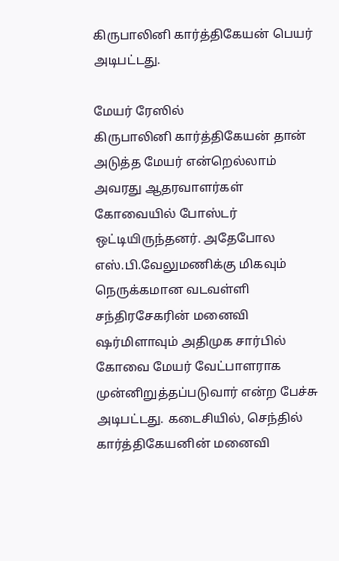கிருபாலினி கார்த்திகேயன் பெயர் அடிபட்டது.

மேயர் ரேஸில்
கிருபாலினி கார்த்திகேயன் தான் அடுத்த மேயர் என்றெல்லாம் அவரது ஆதரவாளர்கள் கோவையில் போஸ்டர் ஒட்டியிருந்தனர். அதேபோல எஸ்.பி.வேலுமணிக்கு மிகவும் நெருக்கமான வடவள்ளி சந்திரசேகரின் மனைவி ஷர்மிளாவும் அதிமுக சார்பில் கோவை மேயர் வேட்பாளராக முன்னிறுத்தப்படுவார் என்ற பேச்சு அடிபட்டது. கடைசியில், செந்தில் கார்த்திகேயனின் மனைவி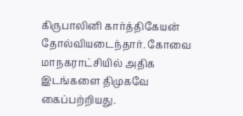கிருபாலினி கார்த்திகேயன் தோல்வியடைந்தார். கோவை மாநகராட்சியில் அதிக இடங்களை திமுகவே கைப்பற்றியது.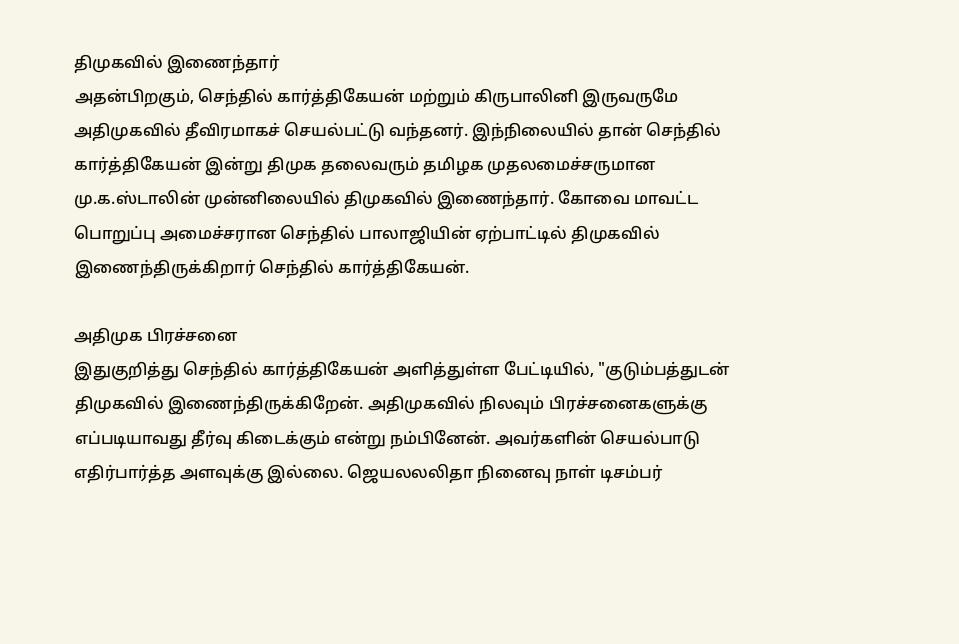திமுகவில் இணைந்தார்
அதன்பிறகும், செந்தில் கார்த்திகேயன் மற்றும் கிருபாலினி இருவருமே அதிமுகவில் தீவிரமாகச் செயல்பட்டு வந்தனர். இந்நிலையில் தான் செந்தில் கார்த்திகேயன் இன்று திமுக தலைவரும் தமிழக முதலமைச்சருமான மு.க.ஸ்டாலின் முன்னிலையில் திமுகவில் இணைந்தார். கோவை மாவட்ட பொறுப்பு அமைச்சரான செந்தில் பாலாஜியின் ஏற்பாட்டில் திமுகவில் இணைந்திருக்கிறார் செந்தில் கார்த்திகேயன்.

அதிமுக பிரச்சனை
இதுகுறித்து செந்தில் கார்த்திகேயன் அளித்துள்ள பேட்டியில், "குடும்பத்துடன் திமுகவில் இணைந்திருக்கிறேன். அதிமுகவில் நிலவும் பிரச்சனைகளுக்கு எப்படியாவது தீர்வு கிடைக்கும் என்று நம்பினேன். அவர்களின் செயல்பாடு எதிர்பார்த்த அளவுக்கு இல்லை. ஜெயலலலிதா நினைவு நாள் டிசம்பர்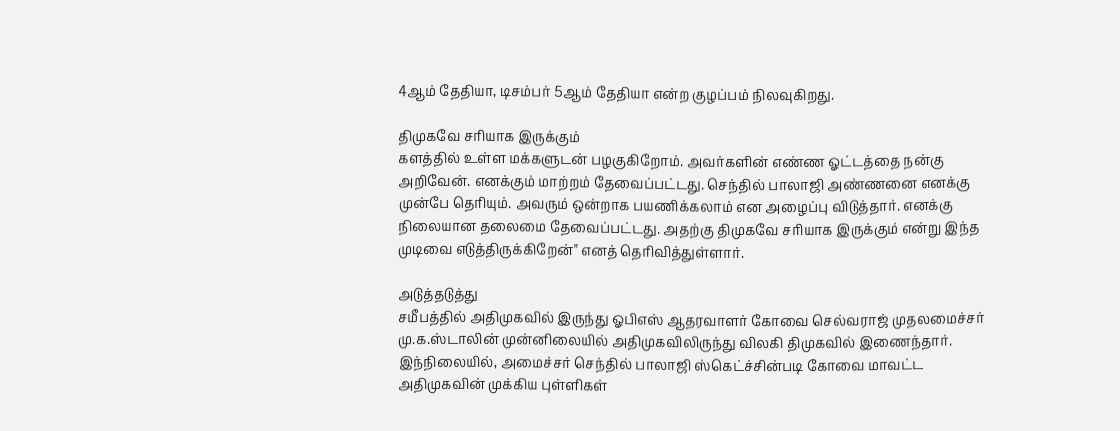4ஆம் தேதியா, டிசம்பர் 5ஆம் தேதியா என்ற குழப்பம் நிலவுகிறது.

திமுகவே சரியாக இருக்கும்
களத்தில் உள்ள மக்களுடன் பழகுகிறோம். அவர்களின் எண்ண ஓட்டத்தை நன்கு அறிவேன். எனக்கும் மாற்றம் தேவைப்பட்டது. செந்தில் பாலாஜி அண்ணனை எனக்கு முன்பே தெரியும். அவரும் ஒன்றாக பயணிக்கலாம் என அழைப்பு விடுத்தார். எனக்கு நிலையான தலைமை தேவைப்பட்டது. அதற்கு திமுகவே சரியாக இருக்கும் என்று இந்த முடிவை எடுத்திருக்கிறேன்" எனத் தெரிவித்துள்ளார்.

அடுத்தடுத்து
சமீபத்தில் அதிமுகவில் இருந்து ஓபிஎஸ் ஆதரவாளர் கோவை செல்வராஜ் முதலமைச்சர் மு.க.ஸ்டாலின் முன்னிலையில் அதிமுகவிலிருந்து விலகி திமுகவில் இணைந்தார். இந்நிலையில், அமைச்சர் செந்தில் பாலாஜி ஸ்கெட்ச்சின்படி கோவை மாவட்ட அதிமுகவின் முக்கிய புள்ளிகள்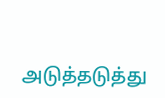அடுத்தடுத்து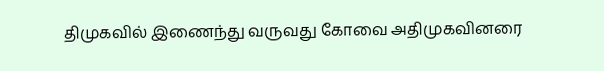திமுகவில் இணைந்து வருவது கோவை அதிமுகவினரை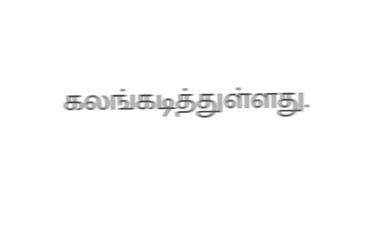கலங்கடித்துள்ளது.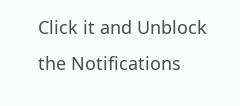Click it and Unblock the Notifications